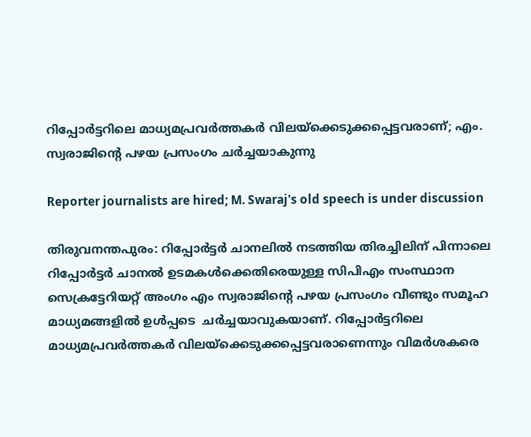റിപ്പോര്‍ട്ടറിലെ മാധ്യമപ്രവര്‍ത്തകര്‍ വിലയ്ക്കെടുക്കപ്പെട്ടവരാണ്; എം. സ്വരാജിന്റെ പഴയ പ്രസംഗം ചര്‍ച്ചയാകുന്നു

Reporter journalists are hired; M. Swaraj's old speech is under discussion

തിരുവനന്തപുരം: റിപ്പോർട്ടർ ചാനലിൽ നടത്തിയ തിരച്ചിലിന് പിന്നാലെ റിപ്പോര്‍ട്ടര്‍ ചാനല്‍ ഉടമകള്‍ക്കെതിരെയുള്ള സിപിഎം സംസ്ഥാന സെക്രട്ടേറിയറ്റ് അംഗം എം സ്വരാജിന്റെ പഴയ പ്രസംഗം വീണ്ടും സമൂഹ മാധ്യമങ്ങളിൽ ഉൾപ്പടെ  ചര്‍ച്ചയാവുകയാണ്. റിപ്പോര്‍ട്ടറിലെ മാധ്യമപ്രവര്‍ത്തകര്‍ വിലയ്ക്കെടുക്കപ്പെട്ടവരാണെന്നും വിമര്‍ശകരെ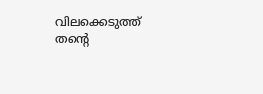വിലക്കെടുത്ത് തന്റെ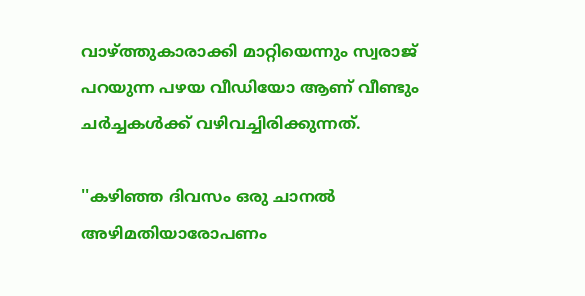വാഴ്ത്തുകാരാക്കി മാറ്റിയെന്നും സ്വരാജ് പറയുന്ന പഴയ വീഡിയോ ആണ് വീണ്ടും ചർച്ചകൾക്ക് വഴിവച്ചിരിക്കുന്നത്.

''കഴിഞ്ഞ ദിവസം ഒരു ചാനല്‍ അഴിമതിയാരോപണം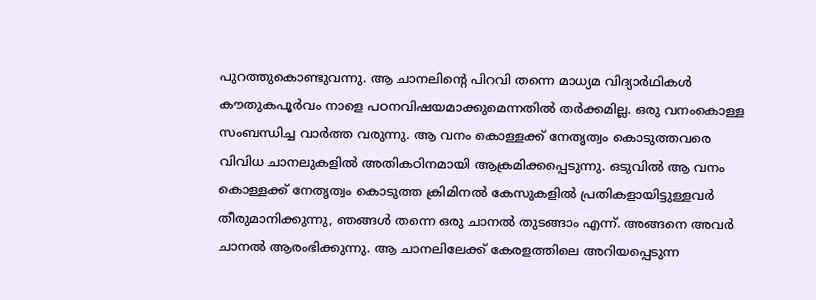പുറത്തുകൊണ്ടുവന്നു. ആ ചാനലിന്റെ പിറവി തന്നെ മാധ്യമ വിദ്യാര്‍ഥികള്‍ കൗതുകപൂര്‍വം നാളെ പഠനവിഷയമാക്കുമെന്നതില്‍ തര്‍ക്കമില്ല. ഒരു വനംകൊള്ള സംബന്ധിച്ച വാര്‍ത്ത വരുന്നു. ആ വനം കൊള്ളക്ക് നേതൃത്വം കൊടുത്തവരെ വിവിധ ചാനലുകളില്‍ അതികഠിനമായി ആക്രമിക്കപ്പെടുന്നു. ഒടുവില്‍ ആ വനം കൊള്ളക്ക് നേതൃത്വം കൊടുത്ത ക്രിമിനല്‍ കേസുകളില്‍ പ്രതികളായിട്ടുള്ളവര്‍ തീരുമാനിക്കുന്നു, ഞങ്ങള്‍ തന്നെ ഒരു ചാനല്‍ തുടങ്ങാം എന്ന്. അങ്ങനെ അവര്‍ ചാനല്‍ ആരംഭിക്കുന്നു. ആ ചാനലിലേക്ക് കേരളത്തിലെ അറിയപ്പെടുന്ന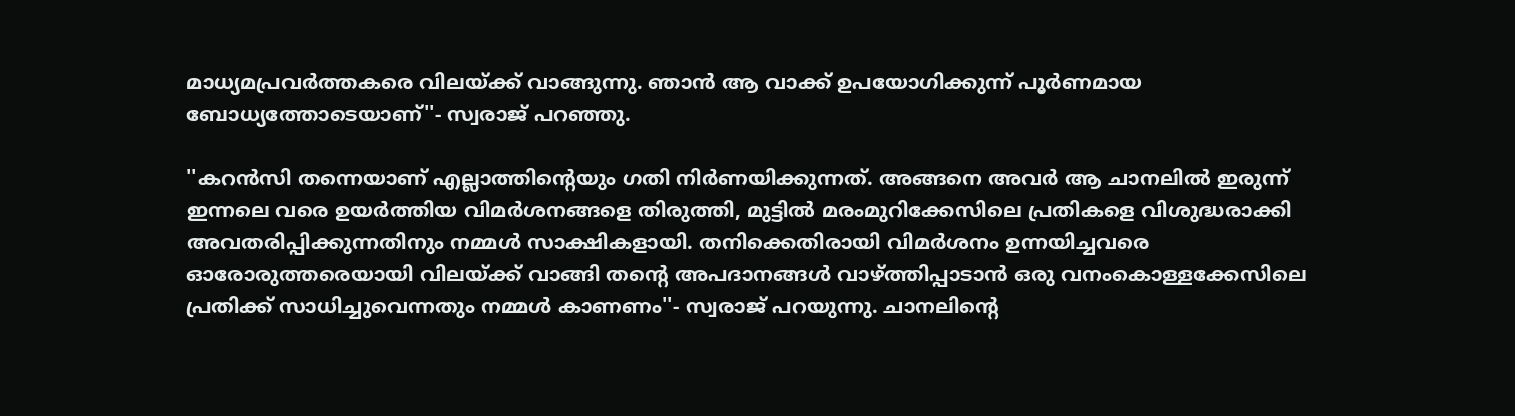മാധ്യമപ്രവര്‍ത്തകരെ വിലയ്ക്ക് വാങ്ങുന്നു. ഞാന്‍ ആ വാക്ക് ഉപയോഗിക്കുന്ന് പൂര്‍ണമായ ബോധ്യത്തോടെയാണ്''- സ്വരാജ് പറഞ്ഞു.

''കറന്‍സി തന്നെയാണ് എല്ലാത്തിന്റെയും ഗതി നിര്‍ണയിക്കുന്നത്. അങ്ങനെ അവര്‍ ആ ചാനലില്‍ ഇരുന്ന് ഇന്നലെ വരെ ഉയര്‍ത്തിയ വിമര്‍ശനങ്ങളെ തിരുത്തി, മുട്ടില്‍ മരംമുറിക്കേസിലെ പ്രതികളെ വിശുദ്ധരാക്കി അവതരിപ്പിക്കുന്നതിനും നമ്മള്‍ സാക്ഷികളായി. തനിക്കെതിരായി വിമര്‍ശനം ഉന്നയിച്ചവരെ ഓരോരുത്തരെയായി വിലയ്ക്ക് വാങ്ങി തന്റെ അപദാനങ്ങള്‍ വാഴ്ത്തിപ്പാടാന്‍ ഒരു വനംകൊള്ളക്കേസിലെ പ്രതിക്ക് സാധിച്ചുവെന്നതും നമ്മള്‍ കാണണം''- സ്വരാജ് പറയുന്നു. ചാനലിന്റെ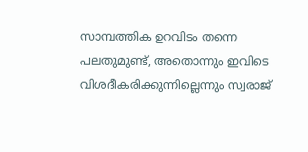സാമ്പത്തിക ഉറവിടം തന്നെ പലതുമുണ്ട്, അതൊന്നും ഇവിടെ വിശദീകരിക്കുന്നില്ലെന്നും സ്വരാജ്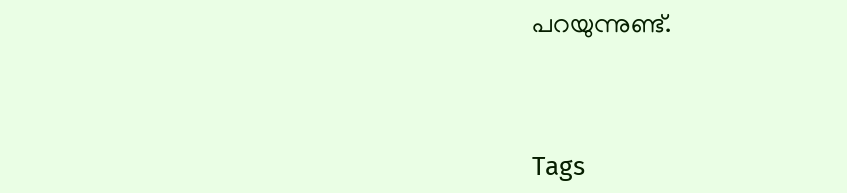പറയുന്നുണ്ട്.




Tags